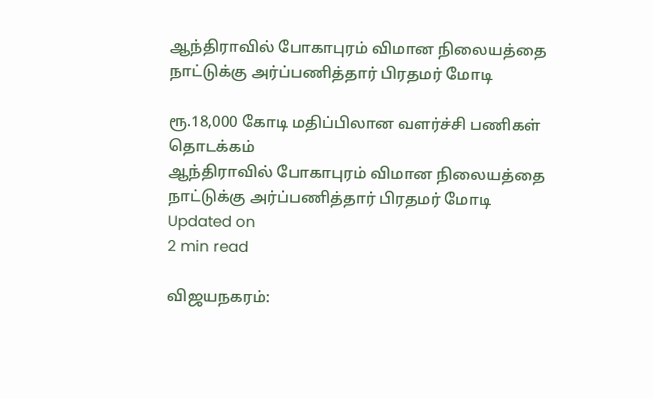ஆந்திராவில் போகாபுரம் விமான நிலையத்தை நாட்டுக்கு அர்ப்பணித்தார் பிரதமர் மோடி

ரூ.18,000 கோடி மதிப்பிலான வளர்ச்சி பணிகள் தொடக்கம்
ஆந்திராவில் போகாபுரம் விமான நிலையத்தை நாட்டுக்கு அர்ப்பணித்தார் பிரதமர் மோடி
Updated on
2 min read

விஜயநகரம்: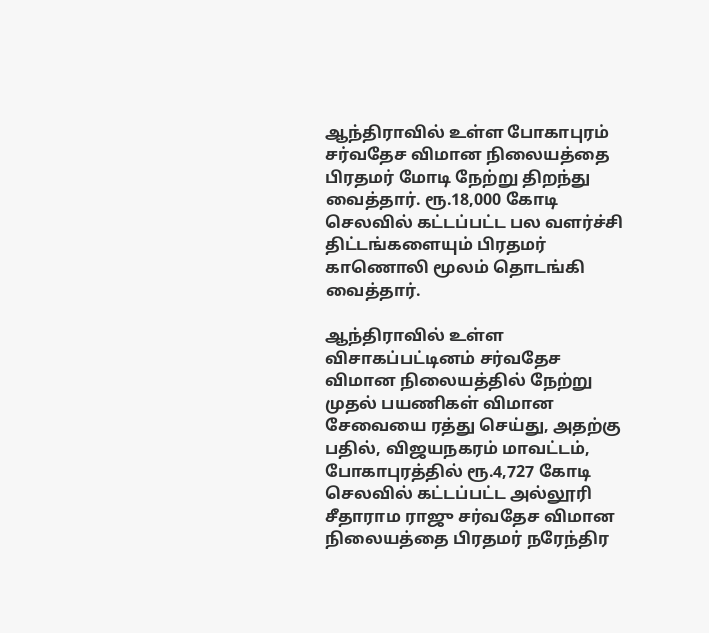ஆந்திராவில் உள்ள போகாபுரம் சர்வதேச விமான நிலையத்தை பிரதமர் மோடி நேற்று திறந்து வைத்தார். ரூ.18,000 கோடி செலவில் கட்டப்பட்ட பல வளர்ச்சி திட்டங்களையும் பிரதமர் காணொலி மூலம் தொடங்கி வைத்தார்.

ஆந்திராவில் உள்ள விசாகப்பட்டினம் சர்வதேச விமான நிலையத்தில் நேற்று முதல் பயணிகள் விமான சேவையை ரத்து செய்து, அதற்கு பதில், விஜயநகரம் மாவட்டம், போகாபுரத்தில் ரூ.4,727 கோடி செலவில் கட்டப்பட்ட அல்லூரி சீதாராம ராஜு சர்வதேச விமான நிலையத்தை பிரதமர் நரேந்திர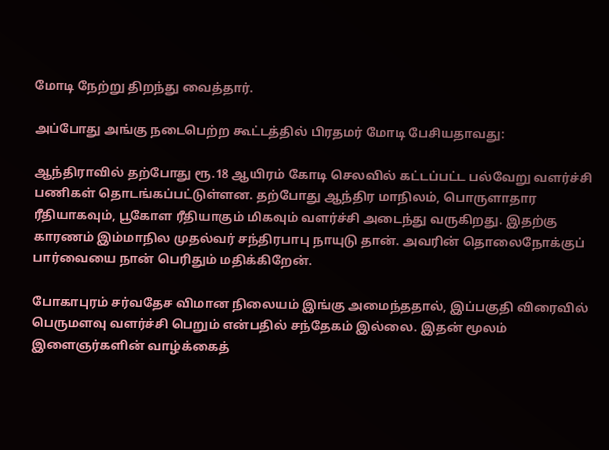மோடி நேற்று திறந்து வைத்தார்.

அப்போது அங்கு நடைபெற்ற கூட்டத்தில் பிரதமர் மோடி பேசியதாவது:

ஆந்திராவில் தற்போது ரூ.18 ஆயிரம் கோடி செலவில் கட்டப்பட்ட பல்வேறு வளர்ச்சி பணிகள் தொடங்கப்பட்டுள்ளன. தற்போது ஆந்திர மாநிலம், பொருளாதார ரீதியாகவும், பூகோள ரீதியாகும் மிகவும் வளர்ச்சி அடைந்து வருகிறது. இதற்கு காரணம் இம்மாநில முதல்வர் சந்திரபாபு நாயுடு தான். அவரின் தொலைநோக்குப் பார்வையை நான் பெரிதும் மதிக்கிறேன்.

போகாபுரம் சர்வதேச விமான நிலையம் இங்கு அமைந்ததால், இப்பகுதி விரைவில் பெருமளவு வளர்ச்சி பெறும் என்பதில் சந்தேகம் இல்லை. இதன் மூலம் இளைஞர்களின் வாழ்க்கைத்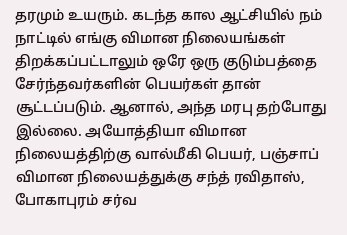தரமும் உயரும். கடந்த கால ஆட்சியில் நம் நாட்டில் எங்கு விமான நிலையங்கள் திறக்கப்பட்டாலும் ஒரே ஒரு குடும்பத்தை சேர்ந்தவர்களின் பெயர்கள் தான் சூட்டப்படும். ஆனால், அந்த மரபு தற்போது இல்லை. அயோத்தியா விமான நிலையத்திற்கு வால்மீகி பெயர், பஞ்சாப் விமான நிலையத்துக்கு சந்த் ரவிதாஸ், போகாபுரம் சர்வ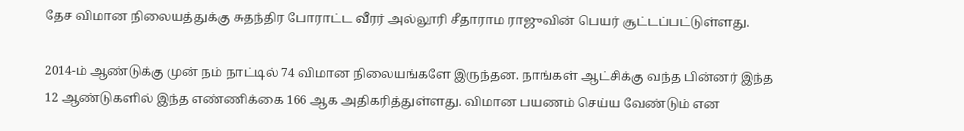தேச விமான நிலையத்துக்கு சுதந்திர போராட்ட வீரர் அல்லூரி சீதாராம ராஜுவின் பெயர் சூட்டப்பட்டுள்ளது.

2014-ம் ஆண்டுக்கு முன் நம் நாட்டில் 74 விமான நிலையங்களே இருந்தன. நாங்கள் ஆட்சிக்கு வந்த பின்னர் இந்த 12 ஆண்டுகளில் இந்த எண்ணிக்கை 166 ஆக அதிகரித்துள்ளது. விமான பயணம் செய்ய வேண்டும் என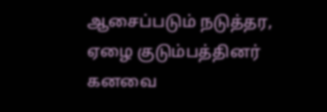ஆசைப்படும் நடுத்தர, ஏழை குடும்பத்தினர் கனவை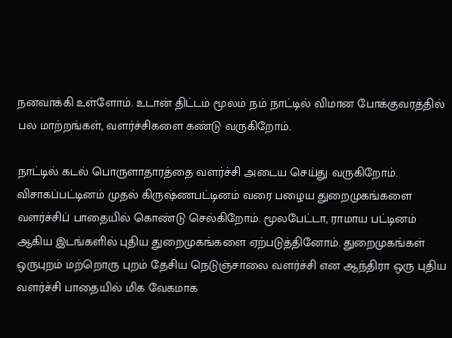நனவாக்கி உள்ளோம். உடான் திட்டம் மூலம் நம் நாட்டில் விமான போக்குவரத்தில் பல மாற்றங்கள், வளர்ச்சிகளை கண்டு வருகிறோம்.

நாட்டில் கடல் பொருளாதாரத்தை வளர்ச்சி அடைய செய்து வருகிறோம். விசாகப்பட்டினம் முதல் கிருஷ்ணபட்டினம் வரை பழைய துறைமுகங்களை வளர்ச்சிப் பாதையில் கொண்டு செல்கிறோம். மூலபேட்டா, ராமாய பட்டினம் ஆகிய இடங்களில் புதிய துறைமுகங்களை ஏற்படுத்தினோம். துறைமுகங்கள் ஒருபுறம் மற்றொரு புறம் தேசிய நெடுஞ்சாலை வளர்ச்சி என ஆந்திரா ஒரு புதிய வளர்ச்சி பாதையில் மிக வேகமாக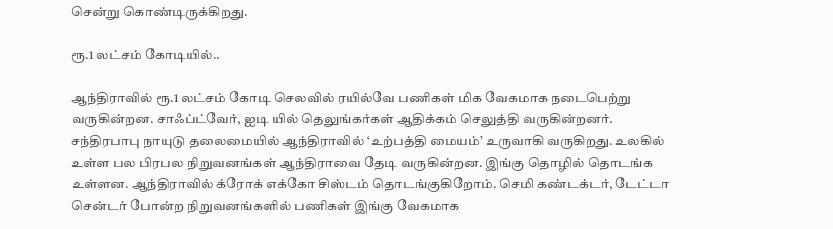சென்று கொண்டிருக்கிறது.

ரூ.1 லட்சம் கோடியில்..

ஆந்திராவில் ரூ.1 லட்சம் கோடி செலவில் ரயில்வே பணிகள் மிக வேகமாக நடைபெற்று வருகின்றன. சாஃப்ட்வேர், ஐடி யில் தெலுங்கர்கள் ஆதிக்கம் செலுத்தி வருகின்றனர். சந்திரபாபு நாயுடு தலைமையில் ஆந்திராவில் ‘உற்பத்தி மையம்’ உருவாகி வருகிறது. உலகில் உள்ள பல பிரபல நிறுவனங்கள் ஆந்திராவை தேடி வருகின்றன. இங்கு தொழில் தொடங்க உள்ளன. ஆந்திராவில் க்ரோக் எக்கோ சிஸ்டம் தொடங்குகிறோம். செமி கண்டக்டர், டேட்டா சென்டர் போன்ற நிறுவனங்களில் பணிகள் இங்கு வேகமாக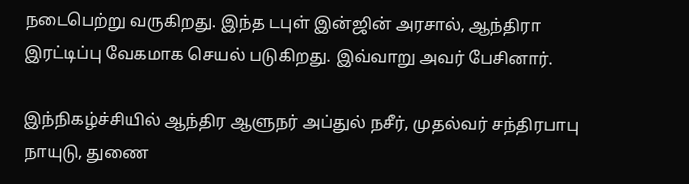நடைபெற்று வருகிறது. இந்த டபுள் இன்ஜின் அரசால், ஆந்திரா இரட்டிப்பு வேகமாக செயல் படுகிறது. இவ்வாறு அவர் பேசினார்.

இந்நிகழ்ச்சியில் ஆந்திர ஆளுநர் அப்துல் நசீர், முதல்வர் சந்திரபாபு நாயுடு, துணை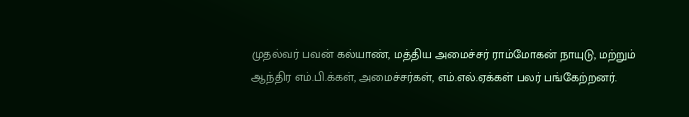முதல்வர் பவன் கல்யாண், மத்திய அமைச்சர் ராம்மோகன் நாயுடு, மற்றும் ஆந்திர எம்.பி.க்கள், அமைச்சர்கள், எம்.எல்.ஏக்கள் பலர் பங்கேற்றனர்.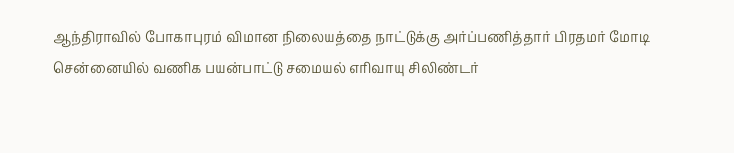ஆந்திராவில் போகாபுரம் விமான நிலையத்தை நாட்டுக்கு அர்ப்பணித்தார் பிரதமர் மோடி
சென்னையில் வணிக பயன்பாட்டு சமையல் எரிவாயு சிலிண்டர்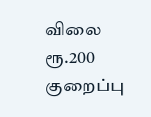விலை ரூ.200 குறைப்பு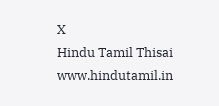X
Hindu Tamil Thisai
www.hindutamil.in